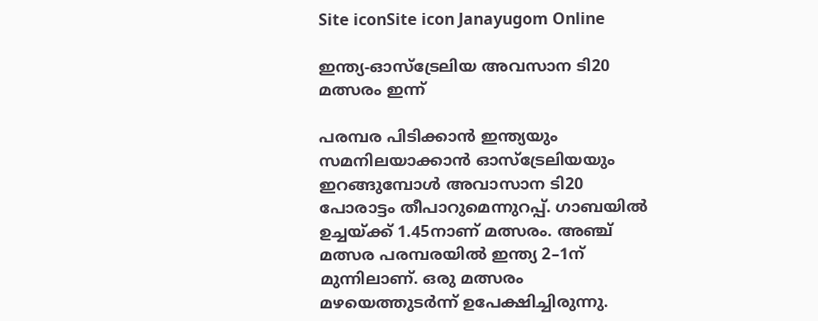Site iconSite icon Janayugom Online

ഇന്ത്യ‑ഓസ്ട്രേലിയ അവസാന ടി20 മത്സരം ഇന്ന്

പരമ്പര പിടിക്കാന്‍ ഇന്ത്യയും സമനിലയാക്കാന്‍ ഓസ്ട്രേലിയയും ഇറങ്ങുമ്പോള്‍ അവാസാന ടി20 പോരാട്ടം തീപാറുമെന്നുറപ്പ്. ഗാബയില്‍ ഉച്ചയ്ക്ക് 1.45നാണ് മത്സരം. അഞ്ച് മത്സര പരമ്പരയില്‍ ഇന്ത്യ 2–1ന് മുന്നിലാണ്. ഒരു മത്സരം മഴയെത്തുടര്‍ന്ന് ഉപേക്ഷിച്ചിരുന്നു.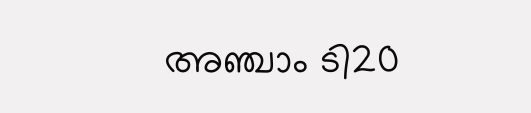അഞ്ചാം ടി20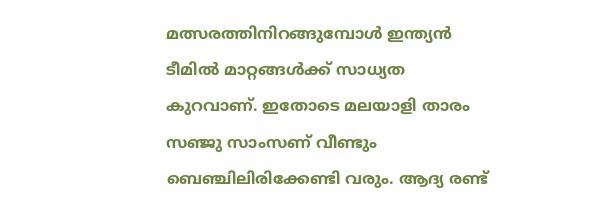മത്സരത്തിനിറങ്ങുമ്പോള്‍ ഇന്ത്യന്‍ ടീമില്‍ മാറ്റങ്ങള്‍ക്ക് സാധ്യത കുറവാണ്. ഇതോടെ മലയാളി താരം സഞ്ജു സാംസണ് വീണ്ടും ബെഞ്ചിലിരിക്കേണ്ടി വരും. ആദ്യ രണ്ട്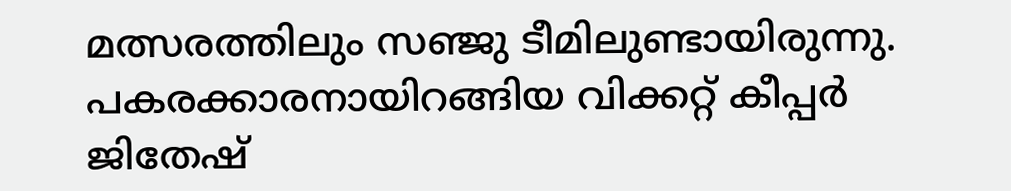മത്സരത്തിലും സഞ്ജു ടീമിലുണ്ടായിരുന്നു. പകരക്കാരനായിറങ്ങിയ വിക്കറ്റ് കീപ്പര്‍ ജിതേഷ്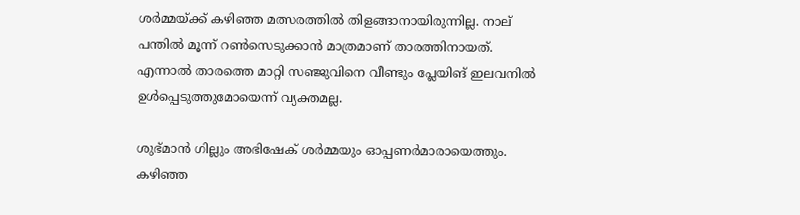ശര്‍മ്മയ്ക്ക് കഴിഞ്ഞ മത്സരത്തില്‍ തിളങ്ങാനായിരുന്നില്ല. നാല് പന്തില്‍ മൂന്ന് റണ്‍സെടുക്കാന്‍ മാത്രമാണ് താരത്തിനായത്. എന്നാല്‍ താരത്തെ മാറ്റി സഞ്ജുവിനെ വീണ്ടും പ്ലേയിങ് ഇലവനില്‍ ഉള്‍പ്പെടുത്തുമോയെന്ന് വ്യക്തമല്ല.

ശുഭ്മാന്‍ ഗില്ലും അഭിഷേക് ശര്‍മ്മയും ഓപ്പണര്‍മാരായെത്തും. കഴിഞ്ഞ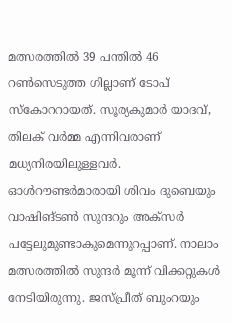മത്സരത്തില്‍ 39 പന്തില്‍ 46 റണ്‍സെടുത്ത ഗില്ലാണ് ടോപ് സ്കോററായത്. സൂര്യകുമാര്‍ യാദവ്, തിലക് വര്‍മ്മ എന്നിവരാണ് മധ്യനിരയിലുള്ളവര്‍. ഓള്‍റൗണ്ടര്‍മാരായി ശിവം ദുബെയും വാഷിങ്ടണ്‍ സുന്ദറും അക്സര്‍ പട്ടേലുമുണ്ടാകുമെന്നുറപ്പാണ്. നാലാം മത്സരത്തില്‍ സുന്ദര്‍ മൂന്ന് വിക്കറ്റുകള്‍ നേടിയിരുന്നു. ജസ്പ്രീത് ബുംറയും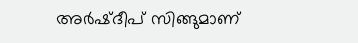അര്‍ഷ്ദീപ് സിങ്ങുമാണ്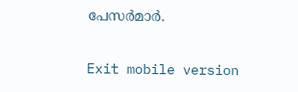പേസര്‍മാര്‍.

Exit mobile version